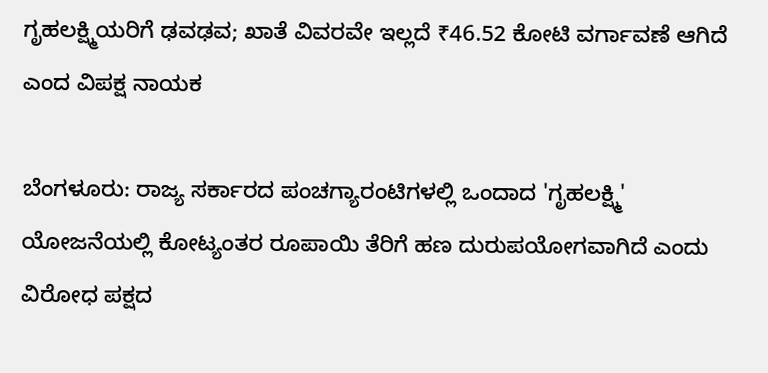ಗೃಹಲಕ್ಷ್ಮಿಯರಿಗೆ ಢವಢವ; ಖಾತೆ ವಿವರವೇ ಇಲ್ಲದೆ ₹46.52 ಕೋಟಿ ವರ್ಗಾವಣೆ ಆಗಿದೆ ಎಂದ ವಿಪಕ್ಷ ನಾಯಕ

ಬೆಂಗಳೂರು: ರಾಜ್ಯ ಸರ್ಕಾರದ ಪಂಚಗ್ಯಾರಂಟಿಗಳಲ್ಲಿ ಒಂದಾದ 'ಗೃಹಲಕ್ಷ್ಮಿ' ಯೋಜನೆಯಲ್ಲಿ ಕೋಟ್ಯಂತರ ರೂಪಾಯಿ ತೆರಿಗೆ ಹಣ ದುರುಪಯೋಗವಾಗಿದೆ ಎಂದು ವಿರೋಧ ಪಕ್ಷದ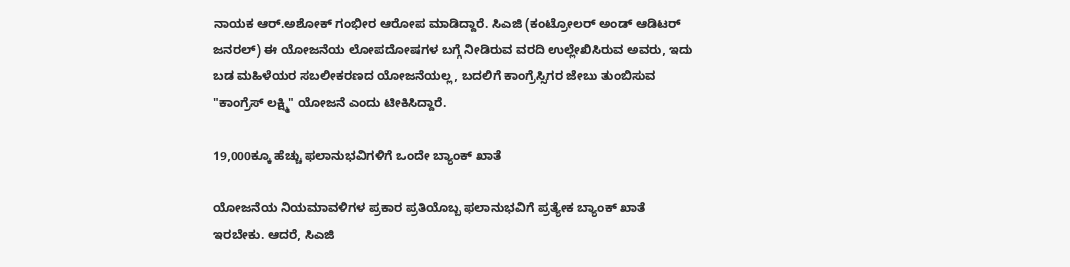ನಾಯಕ ಆರ್.ಅಶೋಕ್ ಗಂಭೀರ ಆರೋಪ ಮಾಡಿದ್ದಾರೆ. ಸಿಎಜಿ (ಕಂಟ್ರೋಲರ್ ಅಂಡ್ ಆಡಿಟರ್ ಜನರಲ್) ಈ ಯೋಜನೆಯ ಲೋಪದೋಷಗಳ ಬಗ್ಗೆ ನೀಡಿರುವ ವರದಿ ಉಲ್ಲೇಖಿಸಿರುವ ಅವರು, ಇದು ಬಡ ಮಹಿಳೆಯರ ಸಬಲೀಕರಣದ ಯೋಜನೆಯಲ್ಲ, ಬದಲಿಗೆ ಕಾಂಗ್ರೆಸ್ಸಿಗರ ಜೇಬು ತುಂಬಿಸುವ "ಕಾಂಗ್ರೆಸ್ ಲಕ್ಷ್ಮಿ" ಯೋಜನೆ ಎಂದು ಟೀಕಿಸಿದ್ದಾರೆ.

19,000ಕ್ಕೂ ಹೆಚ್ಚು ಫಲಾನುಭವಿಗಳಿಗೆ ಒಂದೇ ಬ್ಯಾಂಕ್ ಖಾತೆ

ಯೋಜನೆಯ ನಿಯಮಾವಳಿಗಳ ಪ್ರಕಾರ ಪ್ರತಿಯೊಬ್ಬ ಫಲಾನುಭವಿಗೆ ಪ್ರತ್ಯೇಕ ಬ್ಯಾಂಕ್ ಖಾತೆ ಇರಬೇಕು. ಆದರೆ, ಸಿಎಜಿ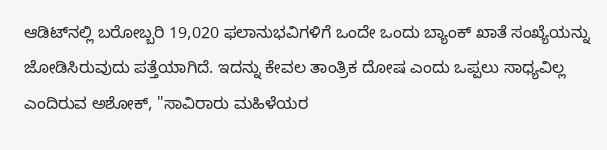ಆಡಿಟ್‌ನಲ್ಲಿ ಬರೋಬ್ಬರಿ 19,020 ಫಲಾನುಭವಿಗಳಿಗೆ ಒಂದೇ ಒಂದು ಬ್ಯಾಂಕ್ ಖಾತೆ ಸಂಖ್ಯೆಯನ್ನು ಜೋಡಿಸಿರುವುದು ಪತ್ತೆಯಾಗಿದೆ. ಇದನ್ನು ಕೇವಲ ತಾಂತ್ರಿಕ ದೋಷ ಎಂದು ಒಪ್ಪಲು ಸಾಧ್ಯವಿಲ್ಲ ಎಂದಿರುವ ಅಶೋಕ್, "ಸಾವಿರಾರು ಮಹಿಳೆಯರ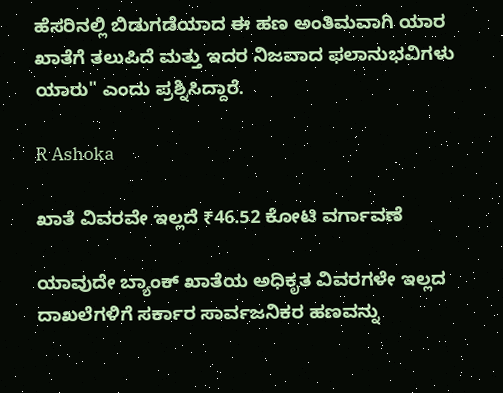ಹೆಸರಿನಲ್ಲಿ ಬಿಡುಗಡೆಯಾದ ಈ ಹಣ ಅಂತಿಮವಾಗಿ ಯಾರ ಖಾತೆಗೆ ತಲುಪಿದೆ ಮತ್ತು ಇದರ ನಿಜವಾದ ಫಲಾನುಭವಿಗಳು ಯಾರು" ಎಂದು ಪ್ರಶ್ನಿಸಿದ್ದಾರೆ.

R Ashoka

ಖಾತೆ ವಿವರವೇ ಇಲ್ಲದೆ ₹46.52 ಕೋಟಿ ವರ್ಗಾವಣೆ

ಯಾವುದೇ ಬ್ಯಾಂಕ್ ಖಾತೆಯ ಅಧಿಕೃತ ವಿವರಗಳೇ ಇಲ್ಲದ ದಾಖಲೆಗಳಿಗೆ ಸರ್ಕಾರ ಸಾರ್ವಜನಿಕರ ಹಣವನ್ನು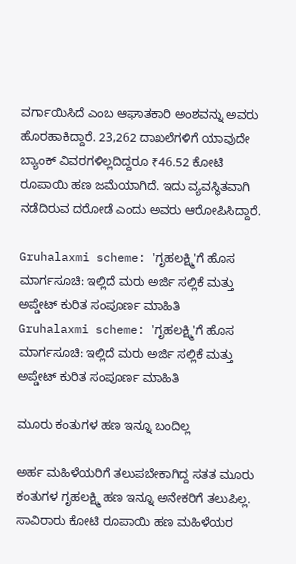ವರ್ಗಾಯಿಸಿದೆ ಎಂಬ ಆಘಾತಕಾರಿ ಅಂಶವನ್ನು ಅವರು ಹೊರಹಾಕಿದ್ದಾರೆ. 23,262 ದಾಖಲೆಗಳಿಗೆ ಯಾವುದೇ ಬ್ಯಾಂಕ್ ವಿವರಗಳಿಲ್ಲದಿದ್ದರೂ ₹46.52 ಕೋಟಿ ರೂಪಾಯಿ ಹಣ ಜಮೆಯಾಗಿದೆ. ಇದು ವ್ಯವಸ್ಥಿತವಾಗಿ ನಡೆದಿರುವ ದರೋಡೆ ಎಂದು ಅವರು ಆರೋಪಿಸಿದ್ದಾರೆ.

Gruhalaxmi scheme: 'ಗೃಹಲಕ್ಷ್ಮಿ'ಗೆ ಹೊಸ ಮಾರ್ಗಸೂಚಿ: ಇಲ್ಲಿದೆ ಮರು ಅರ್ಜಿ ಸಲ್ಲಿಕೆ ಮತ್ತು ಅಪ್ಡೇಟ್ ಕುರಿತ ಸಂಪೂರ್ಣ ಮಾಹಿತಿ
Gruhalaxmi scheme: 'ಗೃಹಲಕ್ಷ್ಮಿ'ಗೆ ಹೊಸ ಮಾರ್ಗಸೂಚಿ: ಇಲ್ಲಿದೆ ಮರು ಅರ್ಜಿ ಸಲ್ಲಿಕೆ ಮತ್ತು ಅಪ್ಡೇಟ್ ಕುರಿತ ಸಂಪೂರ್ಣ ಮಾಹಿತಿ

ಮೂರು ಕಂತುಗಳ ಹಣ ಇನ್ನೂ ಬಂದಿಲ್ಲ

ಅರ್ಹ ಮಹಿಳೆಯರಿಗೆ ತಲುಪಬೇಕಾಗಿದ್ದ ಸತತ ಮೂರು ಕಂತುಗಳ ಗೃಹಲಕ್ಷ್ಮಿ ಹಣ ಇನ್ನೂ ಅನೇಕರಿಗೆ ತಲುಪಿಲ್ಲ. ಸಾವಿರಾರು ಕೋಟಿ ರೂಪಾಯಿ ಹಣ ಮಹಿಳೆಯರ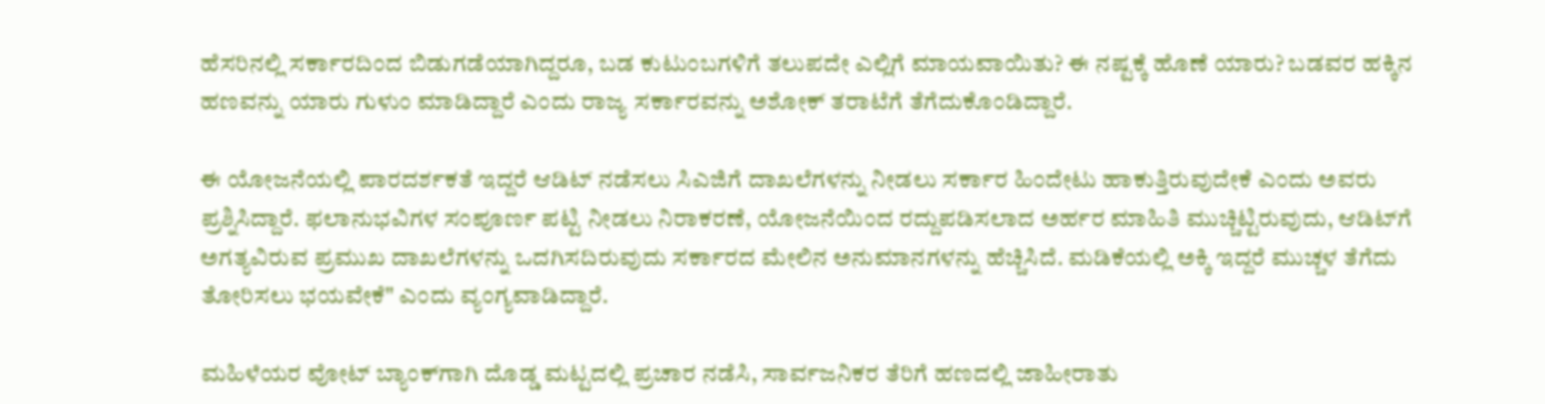ಹೆಸರಿನಲ್ಲಿ ಸರ್ಕಾರದಿಂದ ಬಿಡುಗಡೆಯಾಗಿದ್ದರೂ, ಬಡ ಕುಟುಂಬಗಳಿಗೆ ತಲುಪದೇ ಎಲ್ಲಿಗೆ ಮಾಯವಾಯಿತು? ಈ ನಷ್ಟಕ್ಕೆ ಹೊಣೆ ಯಾರು? ಬಡವರ ಹಕ್ಕಿನ ಹಣವನ್ನು ಯಾರು ಗುಳುಂ ಮಾಡಿದ್ದಾರೆ ಎಂದು ರಾಜ್ಯ ಸರ್ಕಾರವನ್ನು ಅಶೋಕ್ ತರಾಟೆಗೆ ತೆಗೆದುಕೊಂಡಿದ್ದಾರೆ.

ಈ ಯೋಜನೆಯಲ್ಲಿ ಪಾರದರ್ಶಕತೆ ಇದ್ದರೆ ಆಡಿಟ್ ನಡೆಸಲು ಸಿಎಜಿಗೆ ದಾಖಲೆಗಳನ್ನು ನೀಡಲು ಸರ್ಕಾರ ಹಿಂದೇಟು ಹಾಕುತ್ತಿರುವುದೇಕೆ ಎಂದು ಅವರು ಪ್ರಶ್ನಿಸಿದ್ದಾರೆ. ಫಲಾನುಭವಿಗಳ ಸಂಪೂರ್ಣ ಪಟ್ಟಿ ನೀಡಲು ನಿರಾಕರಣೆ, ಯೋಜನೆಯಿಂದ ರದ್ದುಪಡಿಸಲಾದ ಅರ್ಹರ ಮಾಹಿತಿ ಮುಚ್ಚಿಟ್ಟಿರುವುದು, ಆಡಿಟ್‌ಗೆ ಅಗತ್ಯವಿರುವ ಪ್ರಮುಖ ದಾಖಲೆಗಳನ್ನು ಒದಗಿಸದಿರುವುದು ಸರ್ಕಾರದ ಮೇಲಿನ ಅನುಮಾನಗಳನ್ನು ಹೆಚ್ಚಿಸಿದೆ. ಮಡಿಕೆಯಲ್ಲಿ ಅಕ್ಕಿ ಇದ್ದರೆ ಮುಚ್ಚಳ ತೆಗೆದು ತೋರಿಸಲು ಭಯವೇಕೆ" ಎಂದು ವ್ಯಂಗ್ಯವಾಡಿದ್ದಾರೆ.

ಮಹಿಳೆಯರ ವೋಟ್‌ ಬ್ಯಾಂಕ್‌ಗಾಗಿ ದೊಡ್ಡ ಮಟ್ಟದಲ್ಲಿ ಪ್ರಚಾರ ನಡೆಸಿ, ಸಾರ್ವಜನಿಕರ ತೆರಿಗೆ ಹಣದಲ್ಲಿ ಜಾಹೀರಾತು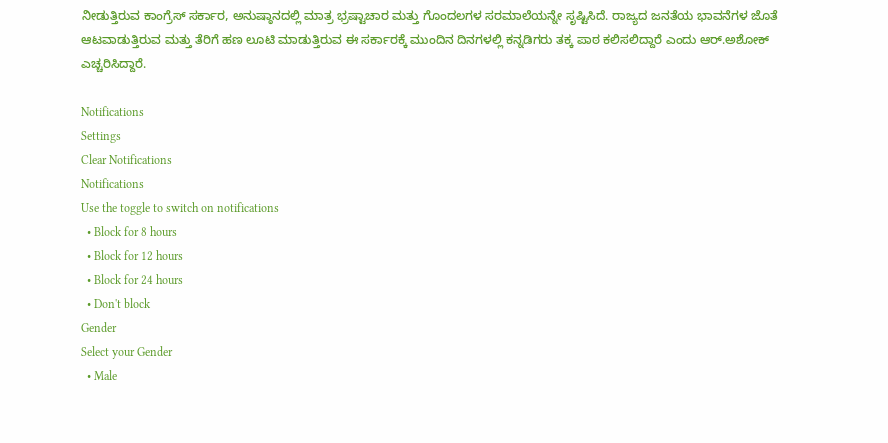ನೀಡುತ್ತಿರುವ ಕಾಂಗ್ರೆಸ್ ಸರ್ಕಾರ, ಅನುಷ್ಠಾನದಲ್ಲಿ ಮಾತ್ರ ಭ್ರಷ್ಟಾಚಾರ ಮತ್ತು ಗೊಂದಲಗಳ ಸರಮಾಲೆಯನ್ನೇ ಸೃಷ್ಟಿಸಿದೆ. ರಾಜ್ಯದ ಜನತೆಯ ಭಾವನೆಗಳ ಜೊತೆ ಆಟವಾಡುತ್ತಿರುವ ಮತ್ತು ತೆರಿಗೆ ಹಣ ಲೂಟಿ ಮಾಡುತ್ತಿರುವ ಈ ಸರ್ಕಾರಕ್ಕೆ ಮುಂದಿನ ದಿನಗಳಲ್ಲಿ ಕನ್ನಡಿಗರು ತಕ್ಕ ಪಾಠ ಕಲಿಸಲಿದ್ದಾರೆ ಎಂದು ಆರ್.ಅಶೋಕ್ ಎಚ್ಚರಿಸಿದ್ದಾರೆ.

Notifications
Settings
Clear Notifications
Notifications
Use the toggle to switch on notifications
  • Block for 8 hours
  • Block for 12 hours
  • Block for 24 hours
  • Don't block
Gender
Select your Gender
  • Male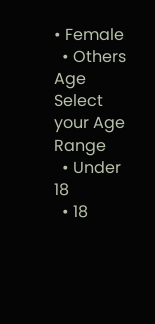• Female
  • Others
Age
Select your Age Range
  • Under 18
  • 18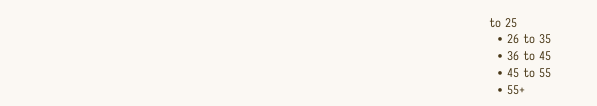to 25
  • 26 to 35
  • 36 to 45
  • 45 to 55
  • 55+